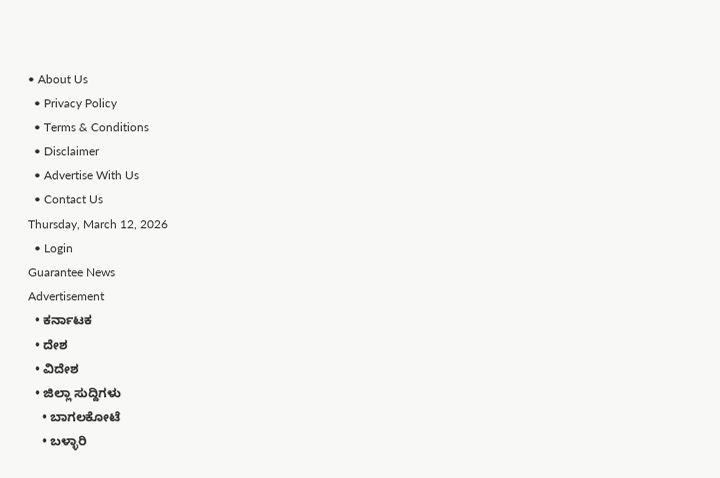• About Us
  • Privacy Policy
  • Terms & Conditions
  • Disclaimer
  • Advertise With Us
  • Contact Us
Thursday, March 12, 2026
  • Login
Guarantee News
Advertisement
  • ಕರ್ನಾಟಕ
  • ದೇಶ
  • ವಿದೇಶ
  • ಜಿಲ್ಲಾ ಸುದ್ದಿಗಳು
    • ಬಾಗಲಕೋಟೆ
    • ಬಳ್ಳಾರಿ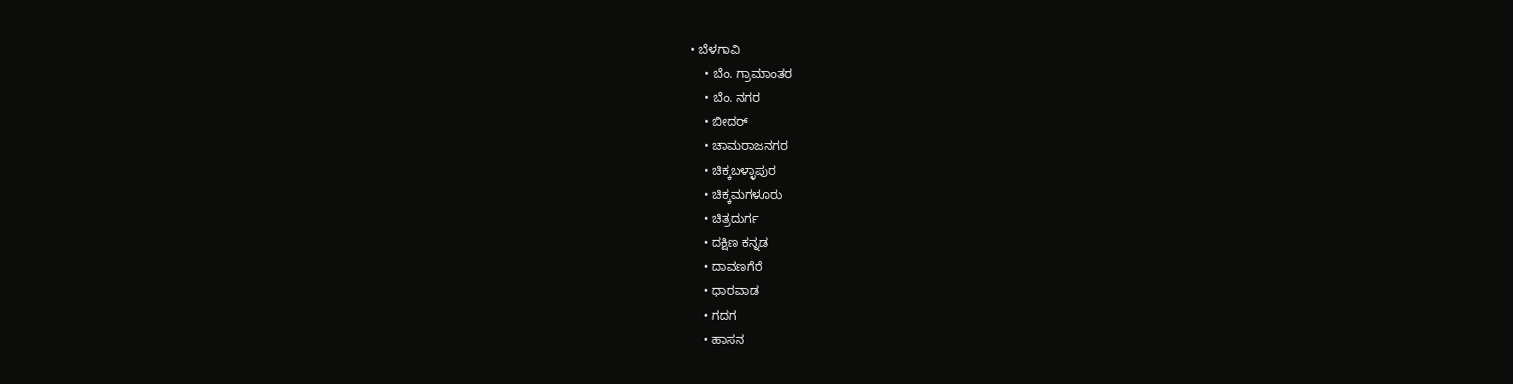• ಬೆಳಗಾವಿ
    • ಬೆಂ. ಗ್ರಾಮಾಂತರ
    • ಬೆಂ. ನಗರ
    • ಬೀದರ್
    • ಚಾಮರಾಜನಗರ
    • ಚಿಕ್ಕಬಳ್ಳಾಪುರ
    • ಚಿಕ್ಕಮಗಳೂರು
    • ಚಿತ್ರದುರ್ಗ
    • ದಕ್ಷಿಣ ಕನ್ನಡ
    • ದಾವಣಗೆರೆ
    • ಧಾರವಾಡ
    • ಗದಗ
    • ಹಾಸನ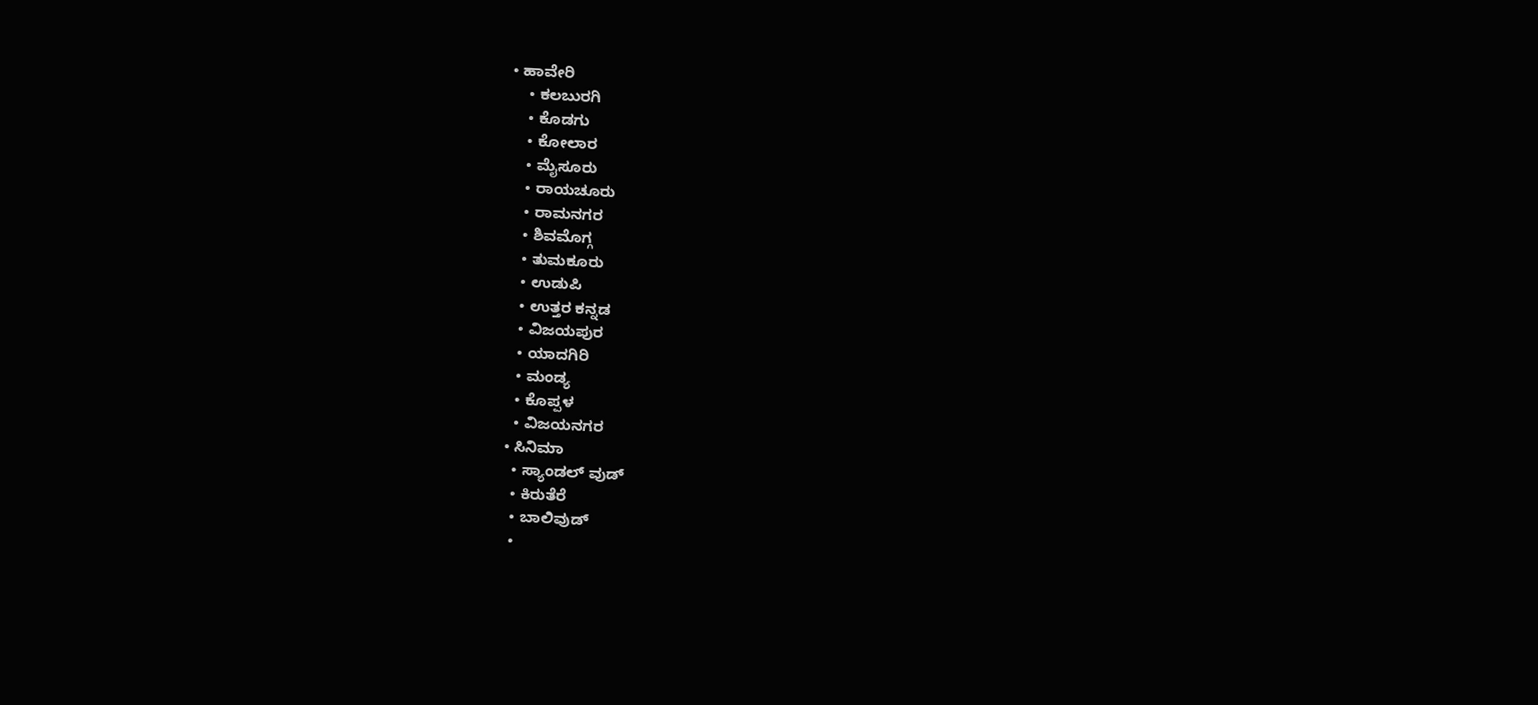• ಹಾವೇರಿ
    • ಕಲಬುರಗಿ
    • ಕೊಡಗು
    • ಕೋಲಾರ
    • ಮೈಸೂರು
    • ರಾಯಚೂರು
    • ರಾಮನಗರ
    • ಶಿವಮೊಗ್ಗ
    • ತುಮಕೂರು
    • ಉಡುಪಿ
    • ಉತ್ತರ ಕನ್ನಡ
    • ವಿಜಯಪುರ
    • ಯಾದಗಿರಿ
    • ಮಂಡ್ಯ
    • ಕೊಪ್ಪಳ
    • ವಿಜಯನಗರ
  • ಸಿನಿಮಾ
    • ಸ್ಯಾಂಡಲ್ ವುಡ್
    • ಕಿರುತೆರೆ
    • ಬಾಲಿವುಡ್
    •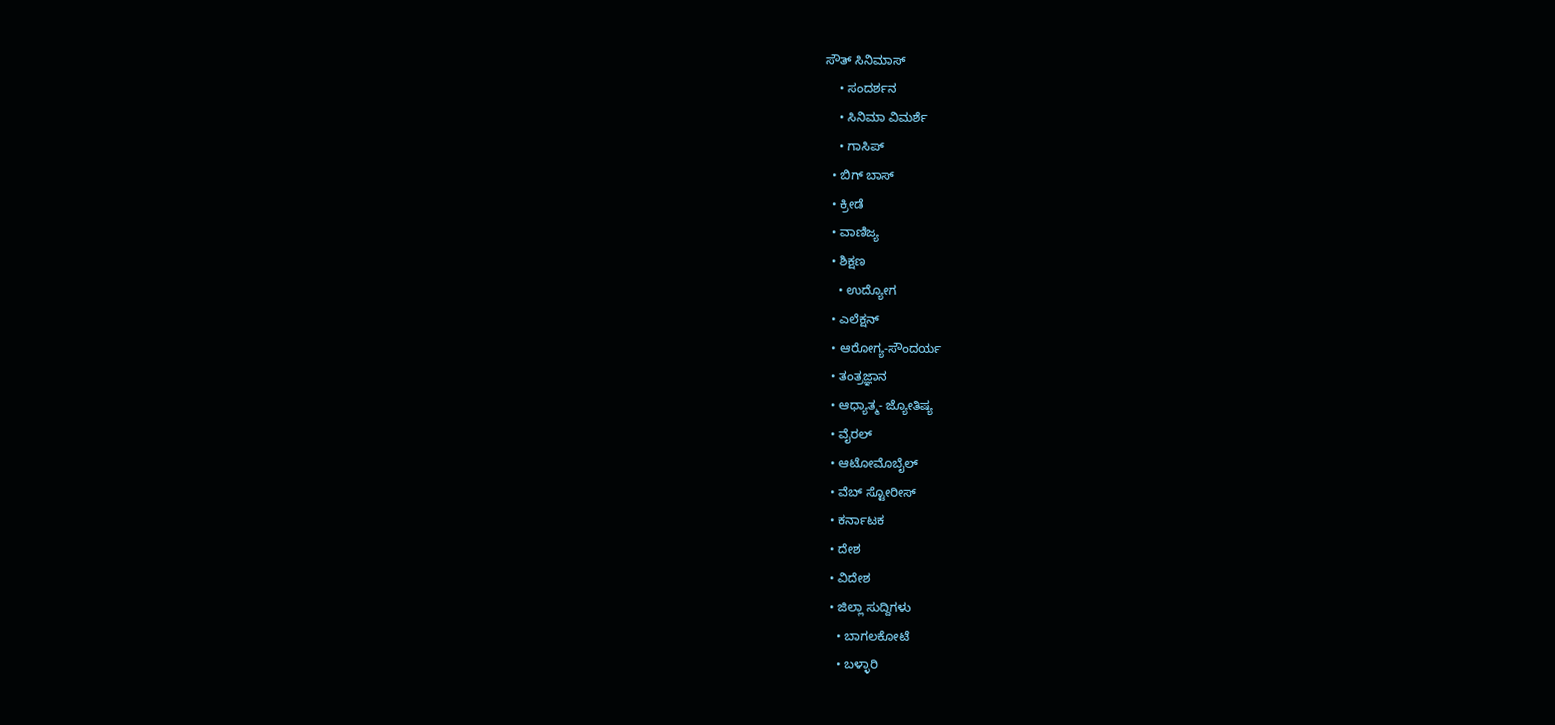ಸೌತ್ ಸಿನಿಮಾಸ್
    • ಸಂದರ್ಶನ
    • ಸಿನಿಮಾ ವಿಮರ್ಶೆ
    • ಗಾಸಿಪ್
  • ಬಿಗ್ ಬಾಸ್
  • ಕ್ರೀಡೆ
  • ವಾಣಿಜ್ಯ
  • ಶಿಕ್ಷಣ
    • ಉದ್ಯೋಗ
  • ಎಲೆಕ್ಷನ್
  • ಆರೋಗ್ಯ-ಸೌಂದರ್ಯ
  • ತಂತ್ರಜ್ಞಾನ
  • ಆಧ್ಯಾತ್ಮ- ಜ್ಯೋತಿಷ್ಯ
  • ವೈರಲ್
  • ಆಟೋಮೊಬೈಲ್
  • ವೆಬ್ ಸ್ಟೋರೀಸ್
  • ಕರ್ನಾಟಕ
  • ದೇಶ
  • ವಿದೇಶ
  • ಜಿಲ್ಲಾ ಸುದ್ದಿಗಳು
    • ಬಾಗಲಕೋಟೆ
    • ಬಳ್ಳಾರಿ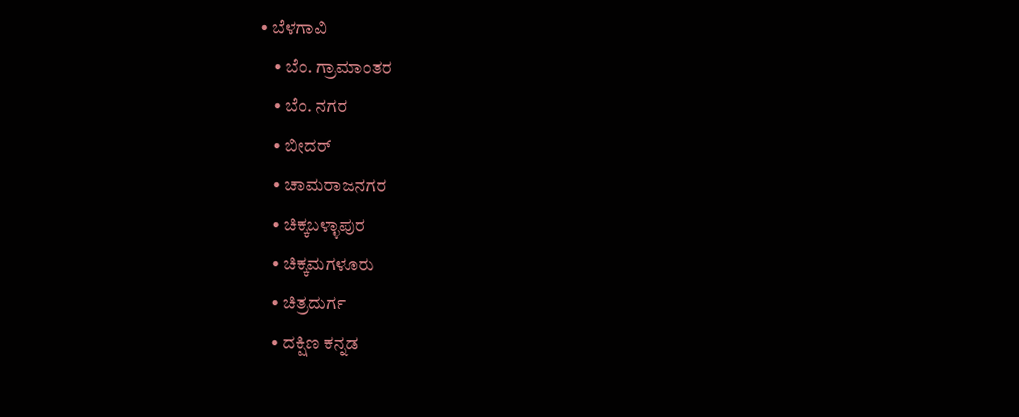• ಬೆಳಗಾವಿ
    • ಬೆಂ. ಗ್ರಾಮಾಂತರ
    • ಬೆಂ. ನಗರ
    • ಬೀದರ್
    • ಚಾಮರಾಜನಗರ
    • ಚಿಕ್ಕಬಳ್ಳಾಪುರ
    • ಚಿಕ್ಕಮಗಳೂರು
    • ಚಿತ್ರದುರ್ಗ
    • ದಕ್ಷಿಣ ಕನ್ನಡ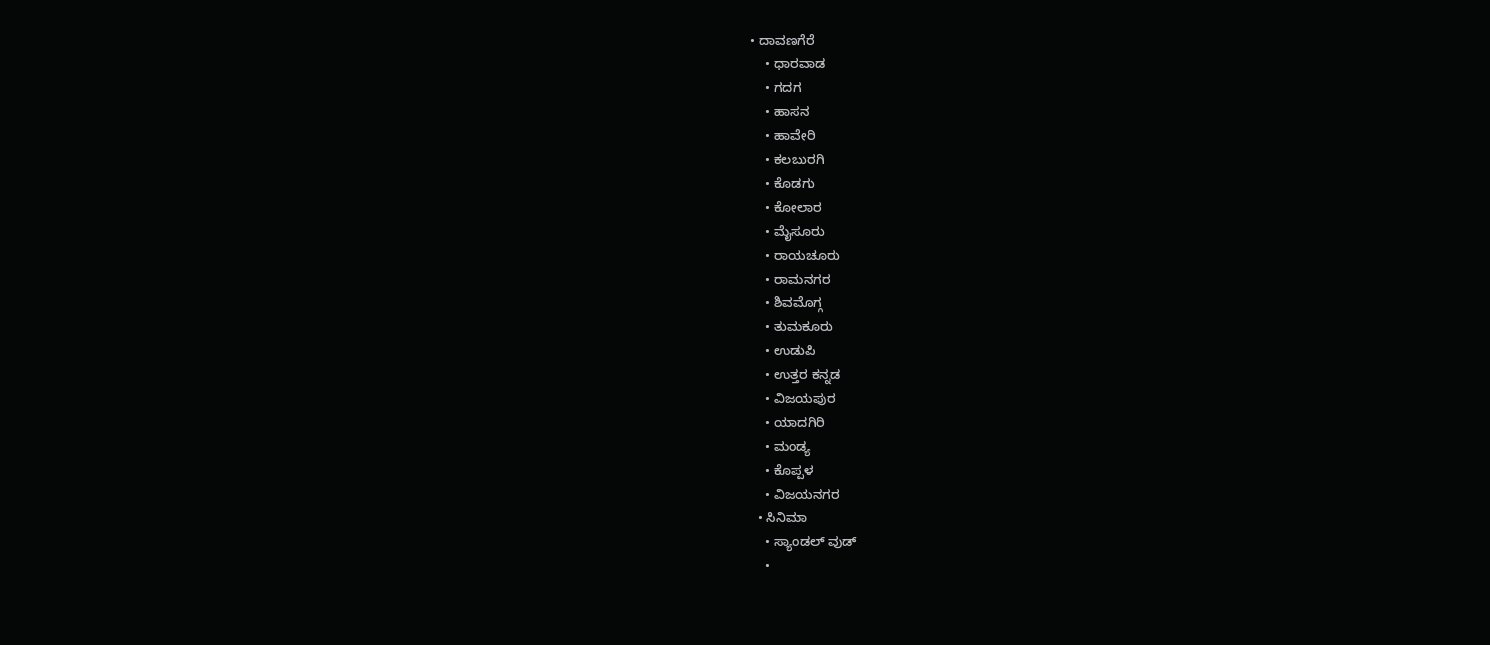• ದಾವಣಗೆರೆ
    • ಧಾರವಾಡ
    • ಗದಗ
    • ಹಾಸನ
    • ಹಾವೇರಿ
    • ಕಲಬುರಗಿ
    • ಕೊಡಗು
    • ಕೋಲಾರ
    • ಮೈಸೂರು
    • ರಾಯಚೂರು
    • ರಾಮನಗರ
    • ಶಿವಮೊಗ್ಗ
    • ತುಮಕೂರು
    • ಉಡುಪಿ
    • ಉತ್ತರ ಕನ್ನಡ
    • ವಿಜಯಪುರ
    • ಯಾದಗಿರಿ
    • ಮಂಡ್ಯ
    • ಕೊಪ್ಪಳ
    • ವಿಜಯನಗರ
  • ಸಿನಿಮಾ
    • ಸ್ಯಾಂಡಲ್ ವುಡ್
    •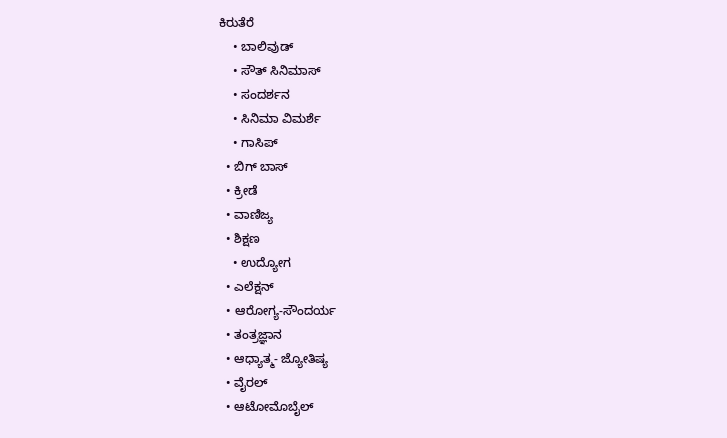ಕಿರುತೆರೆ
    • ಬಾಲಿವುಡ್
    • ಸೌತ್ ಸಿನಿಮಾಸ್
    • ಸಂದರ್ಶನ
    • ಸಿನಿಮಾ ವಿಮರ್ಶೆ
    • ಗಾಸಿಪ್
  • ಬಿಗ್ ಬಾಸ್
  • ಕ್ರೀಡೆ
  • ವಾಣಿಜ್ಯ
  • ಶಿಕ್ಷಣ
    • ಉದ್ಯೋಗ
  • ಎಲೆಕ್ಷನ್
  • ಆರೋಗ್ಯ-ಸೌಂದರ್ಯ
  • ತಂತ್ರಜ್ಞಾನ
  • ಆಧ್ಯಾತ್ಮ- ಜ್ಯೋತಿಷ್ಯ
  • ವೈರಲ್
  • ಆಟೋಮೊಬೈಲ್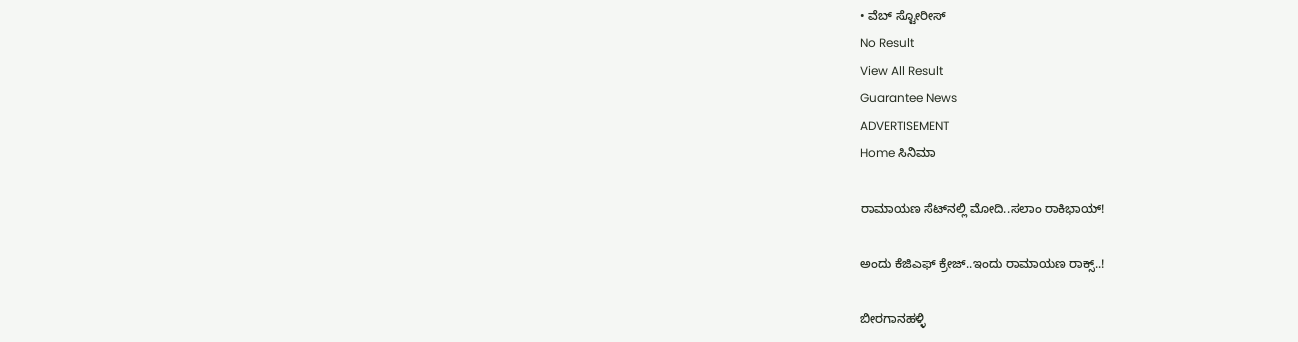• ವೆಬ್ ಸ್ಟೋರೀಸ್
No Result
View All Result
Guarantee News
ADVERTISEMENT
Home ಸಿನಿಮಾ

ರಾಮಾಯಣ ಸೆಟ್‌ನಲ್ಲಿ ಮೋದಿ..ಸಲಾಂ ರಾಕಿಭಾಯ್!

ಅಂದು ಕೆಜಿಎಫ್ ಕ್ರೇಜ್..ಇಂದು ರಾಮಾಯಣ ರಾಕ್ಸ್..!

ಬೀರಗಾನಹಳ್ಳಿ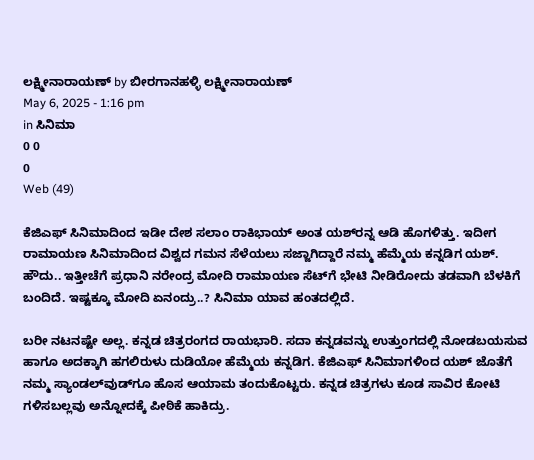ಲಕ್ಷ್ಮೀನಾರಾಯಣ್ by ಬೀರಗಾನಹಳ್ಳಿ ಲಕ್ಷ್ಮೀನಾರಾಯಣ್
May 6, 2025 - 1:16 pm
in ಸಿನಿಮಾ
0 0
0
Web (49)

ಕೆಜಿಎಫ್ ಸಿನಿಮಾದಿಂದ ಇಡೀ ದೇಶ ಸಲಾಂ ರಾಕಿಭಾಯ್ ಅಂತ ಯಶ್‌ರನ್ನ ಆಡಿ ಹೊಗಳಿತ್ತು. ಇದೀಗ ರಾಮಾಯಣ ಸಿನಿಮಾದಿಂದ ವಿಶ್ವದ ಗಮನ ಸೆಳೆಯಲು ಸಜ್ಜಾಗಿದ್ದಾರೆ ನಮ್ಮ ಹೆಮ್ಮೆಯ ಕನ್ನಡಿಗ ಯಶ್. ಹೌದು.. ಇತ್ತೀಚೆಗೆ ಪ್ರಧಾನಿ ನರೇಂದ್ರ ಮೋದಿ ರಾಮಾಯಣ ಸೆಟ್‌‌ಗೆ ಭೇಟಿ ನೀಡಿರೋದು ತಡವಾಗಿ ಬೆಳಕಿಗೆ ಬಂದಿದೆ. ಇಷ್ಟಕ್ಕೂ ಮೋದಿ ಏನಂದ್ರು..? ಸಿನಿಮಾ ಯಾವ ಹಂತದಲ್ಲಿದೆ.

ಬರೀ ನಟನಷ್ಟೇ ಅಲ್ಲ. ಕನ್ನಡ ಚಿತ್ರರಂಗದ ರಾಯಭಾರಿ. ಸದಾ ಕನ್ನಡವನ್ನು ಉತ್ತುಂಗದಲ್ಲಿ ನೋಡಬಯಸುವ ಹಾಗೂ ಅದಕ್ಕಾಗಿ ಹಗಲಿರುಳು ದುಡಿಯೋ ಹೆಮ್ಮೆಯ ಕನ್ನಡಿಗ. ಕೆಜಿಎಫ್ ಸಿನಿಮಾಗಳಿಂದ ಯಶ್ ಜೊತೆಗೆ ನಮ್ಮ ಸ್ಯಾಂಡಲ್‌ವುಡ್‌ಗೂ ಹೊಸ ಆಯಾಮ ತಂದುಕೊಟ್ಟರು. ಕನ್ನಡ ಚಿತ್ರಗಳು ಕೂಡ ಸಾವಿರ ಕೋಟಿ ಗಳಿಸಬಲ್ಲವು ಅನ್ನೋದಕ್ಕೆ ಪೀಠಿಕೆ ಹಾಕಿದ್ರು.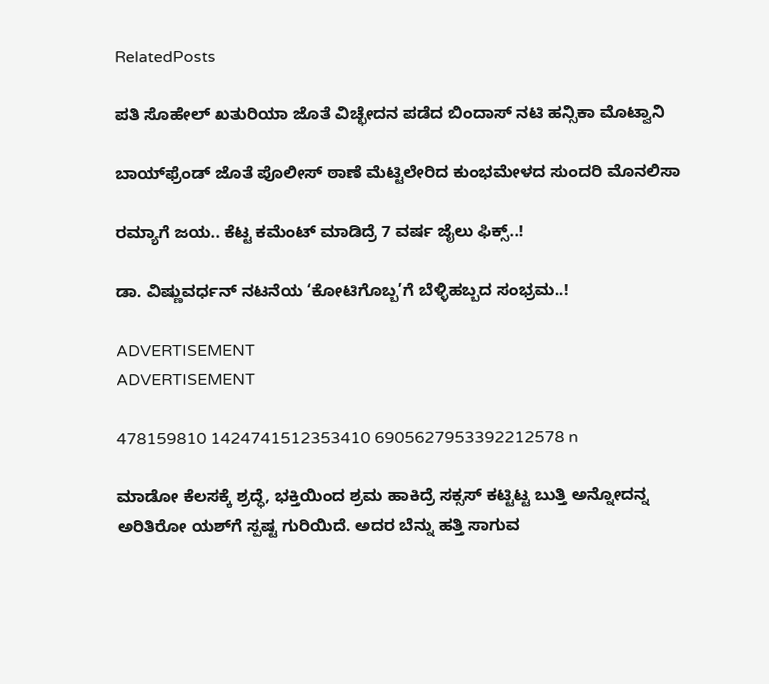RelatedPosts

ಪತಿ ಸೊಹೇಲ್ ಖತುರಿಯಾ ಜೊತೆ ವಿಚ್ಛೇದನ ಪಡೆದ ಬಿಂದಾಸ್ ನಟಿ ಹನ್ಸಿಕಾ ಮೊಟ್ವಾನಿ

ಬಾಯ್‌ಫ್ರೆಂಡ್ ಜೊತೆ ಪೊಲೀಸ್ ಠಾಣೆ ಮೆಟ್ಟಿಲೇರಿದ ಕುಂಭಮೇಳದ ಸುಂದರಿ ಮೊನಲಿಸಾ

ರಮ್ಯಾಗೆ ಜಯ.. ಕೆಟ್ಟ ಕಮೆಂಟ್ ಮಾಡಿದ್ರೆ 7 ವರ್ಷ ಜೈಲು ಫಿಕ್ಸ್‌..!

ಡಾ. ವಿಷ್ಣುವರ್ಧನ್ ನಟನೆಯ ‘ಕೋಟಿಗೊಬ್ಬ’ಗೆ ಬೆಳ್ಳಿಹಬ್ಬದ ಸಂಭ್ರಮ..!

ADVERTISEMENT
ADVERTISEMENT

478159810 1424741512353410 6905627953392212578 n

ಮಾಡೋ ಕೆಲಸಕ್ಕೆ ಶ್ರದ್ಧೆ, ಭಕ್ತಿಯಿಂದ ಶ್ರಮ ಹಾಕಿದ್ರೆ ಸಕ್ಸಸ್ ಕಟ್ಟಿಟ್ಟ ಬುತ್ತಿ ಅನ್ನೋದನ್ನ ಅರಿತಿರೋ ಯಶ್‌ಗೆ ಸ್ಪಷ್ಟ ಗುರಿಯಿದೆ. ಅದರ ಬೆನ್ನು ಹತ್ತಿ ಸಾಗುವ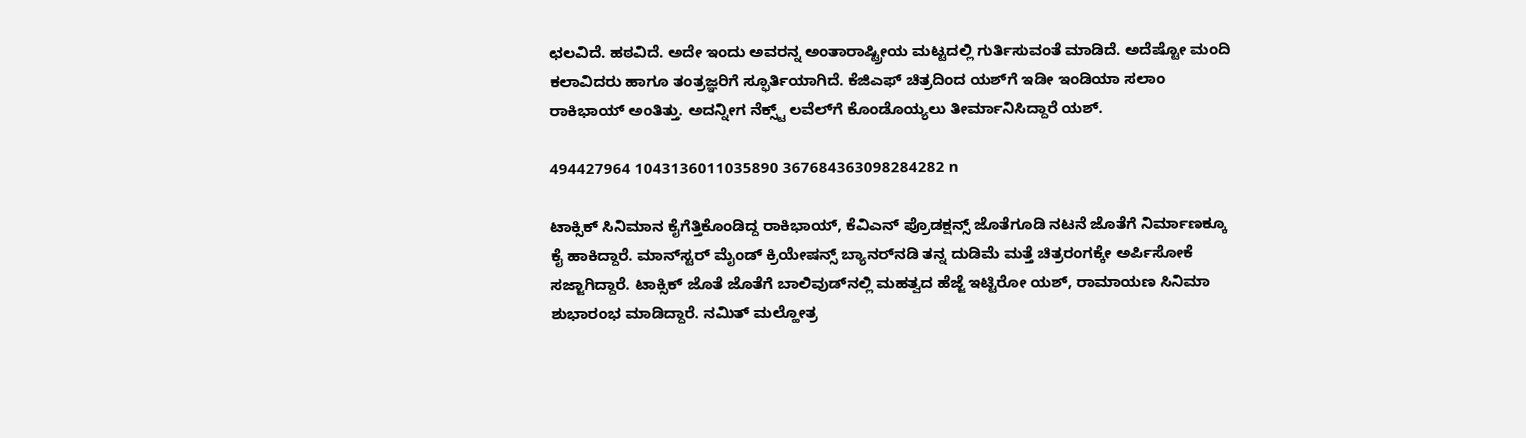ಛಲವಿದೆ. ಹಠವಿದೆ. ಅದೇ ಇಂದು ಅವರನ್ನ ಅಂತಾರಾಷ್ಟ್ರೀಯ ಮಟ್ಟದಲ್ಲಿ ಗುರ್ತಿಸುವಂತೆ ಮಾಡಿದೆ. ಅದೆಷ್ಟೋ ಮಂದಿ ಕಲಾವಿದರು ಹಾಗೂ ತಂತ್ರಜ್ಞರಿಗೆ ಸ್ಫೂರ್ತಿಯಾಗಿದೆ. ಕೆಜಿಎಫ್‌‌ ಚಿತ್ರದಿಂದ ಯಶ್‌ಗೆ ಇಡೀ ಇಂಡಿಯಾ ಸಲಾಂ ರಾಕಿಭಾಯ್ ಅಂತಿತ್ತು. ಅದನ್ನೀಗ ನೆಕ್ಸ್ಟ್ ಲವೆಲ್‌ಗೆ ಕೊಂಡೊಯ್ಯಲು ತೀರ್ಮಾನಿಸಿದ್ದಾರೆ ಯಶ್.

494427964 1043136011035890 367684363098284282 n

ಟಾಕ್ಸಿಕ್ ಸಿನಿಮಾನ ಕೈಗೆತ್ತಿಕೊಂಡಿದ್ದ ರಾಕಿಭಾಯ್, ಕೆವಿಎನ್ ಪ್ರೊಡಕ್ಷನ್ಸ್ ಜೊತೆಗೂಡಿ ನಟನೆ ಜೊತೆಗೆ ನಿರ್ಮಾಣಕ್ಕೂ ಕೈ ಹಾಕಿದ್ದಾರೆ. ಮಾನ್‌‌ಸ್ಟರ್ ಮೈಂಡ್ ಕ್ರಿಯೇಷನ್ಸ್ ಬ್ಯಾನರ್‌‌ನಡಿ ತನ್ನ ದುಡಿಮೆ ಮತ್ತೆ ಚಿತ್ರರಂಗಕ್ಕೇ ಅರ್ಪಿಸೋಕೆ ಸಜ್ಜಾಗಿದ್ದಾರೆ. ಟಾಕ್ಸಿಕ್ ಜೊತೆ ಜೊತೆಗೆ ಬಾಲಿವುಡ್‌‌ನಲ್ಲಿ ಮಹತ್ವದ ಹೆಜ್ಜೆ ಇಟ್ಟಿರೋ ಯಶ್, ರಾಮಾಯಣ ಸಿನಿಮಾ ಶುಭಾರಂಭ ಮಾಡಿದ್ದಾರೆ. ನಮಿತ್ ಮಲ್ಹೋತ್ರ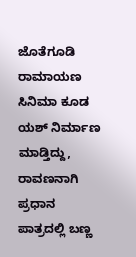ಜೊತೆಗೂಡಿ ರಾಮಾಯಣ ಸಿನಿಮಾ ಕೂಡ ಯಶ್ ನಿರ್ಮಾಣ ಮಾಡ್ತಿದ್ದು, ರಾವಣನಾಗಿ ಪ್ರಧಾನ ಪಾತ್ರದಲ್ಲಿ ಬಣ್ಣ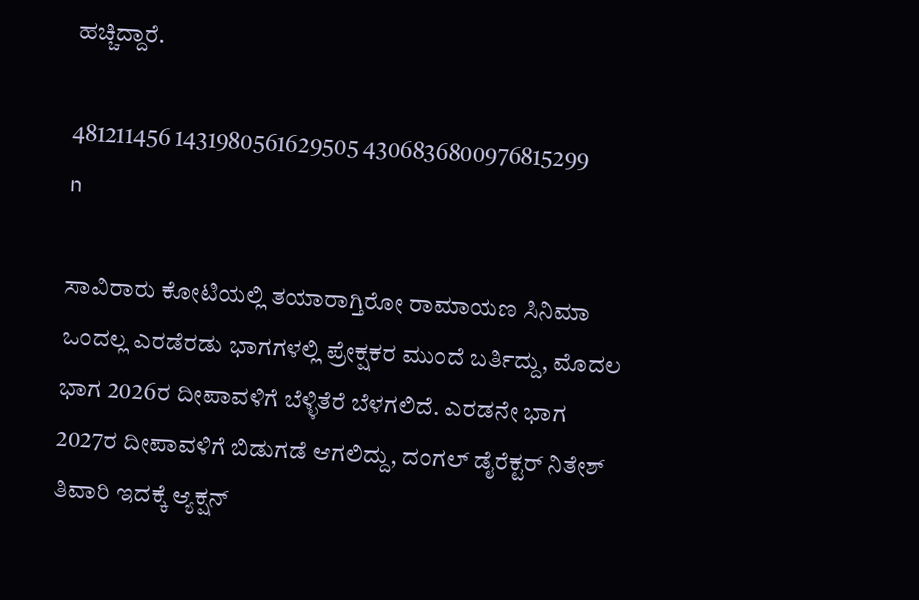ಹಚ್ಚಿದ್ದಾರೆ.

481211456 1431980561629505 4306836800976815299 n

ಸಾವಿರಾರು ಕೋಟಿಯಲ್ಲಿ ತಯಾರಾಗ್ತಿರೋ ರಾಮಾಯಣ ಸಿನಿಮಾ ಒಂದಲ್ಲ ಎರಡೆರಡು ಭಾಗಗಳಲ್ಲಿ ಪ್ರೇಕ್ಷಕರ ಮುಂದೆ ಬರ್ತಿದ್ದು, ಮೊದಲ ಭಾಗ 2026ರ ದೀಪಾವಳಿಗೆ ಬೆಳ್ಳಿತೆರೆ ಬೆಳಗಲಿದೆ. ಎರಡನೇ ಭಾಗ 2027ರ ದೀಪಾವಳಿಗೆ ಬಿಡುಗಡೆ ಆಗಲಿದ್ದು, ದಂಗಲ್ ಡೈರೆಕ್ಟರ್ ನಿತೇಶ್ ತಿವಾರಿ ಇದಕ್ಕೆ ಆ್ಯಕ್ಷನ್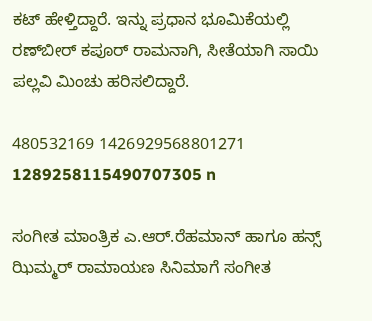ಕಟ್ ಹೇಳ್ತಿದ್ದಾರೆ. ಇನ್ನು ಪ್ರಧಾನ ಭೂಮಿಕೆಯಲ್ಲಿ ರಣ್‌ಬೀರ್ ಕಪೂರ್ ರಾಮನಾಗಿ, ಸೀತೆಯಾಗಿ ಸಾಯಿ ಪಲ್ಲವಿ ಮಿಂಚು ಹರಿಸಲಿದ್ದಾರೆ.

480532169 1426929568801271 1289258115490707305 n

ಸಂಗೀತ ಮಾಂತ್ರಿಕ ಎ.ಆರ್.ರೆಹಮಾನ್ ಹಾಗೂ ಹನ್ಸ್ ಝಿಮ್ಮರ್ ರಾಮಾಯಣ ಸಿನಿಮಾಗೆ ಸಂಗೀತ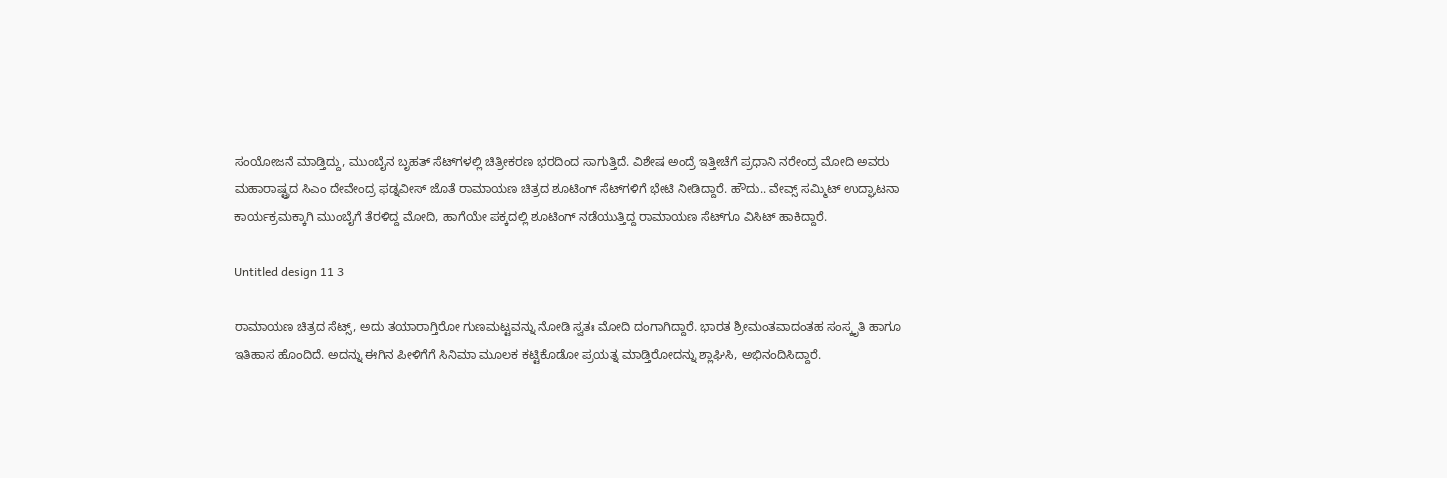ಸಂಯೋಜನೆ ಮಾಡ್ತಿದ್ದು, ಮುಂಬೈನ ಬೃಹತ್ ಸೆಟ್‌‌ಗಳಲ್ಲಿ ಚಿತ್ರೀಕರಣ ಭರದಿಂದ ಸಾಗುತ್ತಿದೆ. ವಿಶೇಷ ಅಂದ್ರೆ ಇತ್ತೀಚೆಗೆ ಪ್ರಧಾನಿ ನರೇಂದ್ರ ಮೋದಿ ಅವರು ಮಹಾರಾಷ್ಟ್ರದ ಸಿಎಂ ದೇವೇಂದ್ರ ಫಡ್ನವೀಸ್ ಜೊತೆ ರಾಮಾಯಣ ಚಿತ್ರದ ಶೂಟಿಂಗ್ ಸೆಟ್‌‌ಗಳಿಗೆ ಭೇಟಿ ನೀಡಿದ್ದಾರೆ. ಹೌದು.. ವೇವ್ಸ್ ಸಮ್ಮಿಟ್‌ ಉದ್ಘಾಟನಾ ಕಾರ್ಯಕ್ರಮಕ್ಕಾಗಿ ಮುಂಬೈಗೆ ತೆರಳಿದ್ದ ಮೋದಿ, ಹಾಗೆಯೇ ಪಕ್ಕದಲ್ಲಿ ಶೂಟಿಂಗ್ ನಡೆಯುತ್ತಿದ್ದ ರಾಮಾಯಣ ಸೆಟ್‌‌ಗೂ ವಿಸಿಟ್ ಹಾಕಿದ್ದಾರೆ.

Untitled design 11 3

ರಾಮಾಯಣ ಚಿತ್ರದ ಸೆಟ್ಸ್, ಅದು ತಯಾರಾಗ್ತಿರೋ ಗುಣಮಟ್ಟವನ್ನು ನೋಡಿ ಸ್ವತಃ ಮೋದಿ ದಂಗಾಗಿದ್ದಾರೆ. ಭಾರತ ಶ್ರೀಮಂತವಾದಂತಹ ಸಂಸ್ಕೃತಿ ಹಾಗೂ ಇತಿಹಾಸ ಹೊಂದಿದೆ. ಅದನ್ನು ಈಗಿನ ಪೀಳಿಗೆಗೆ ಸಿನಿಮಾ ಮೂಲಕ ಕಟ್ಟಿಕೊಡೋ ಪ್ರಯತ್ನ ಮಾಡ್ತಿರೋದನ್ನು ಶ್ಲಾಘಿಸಿ, ಅಭಿನಂದಿಸಿದ್ದಾರೆ.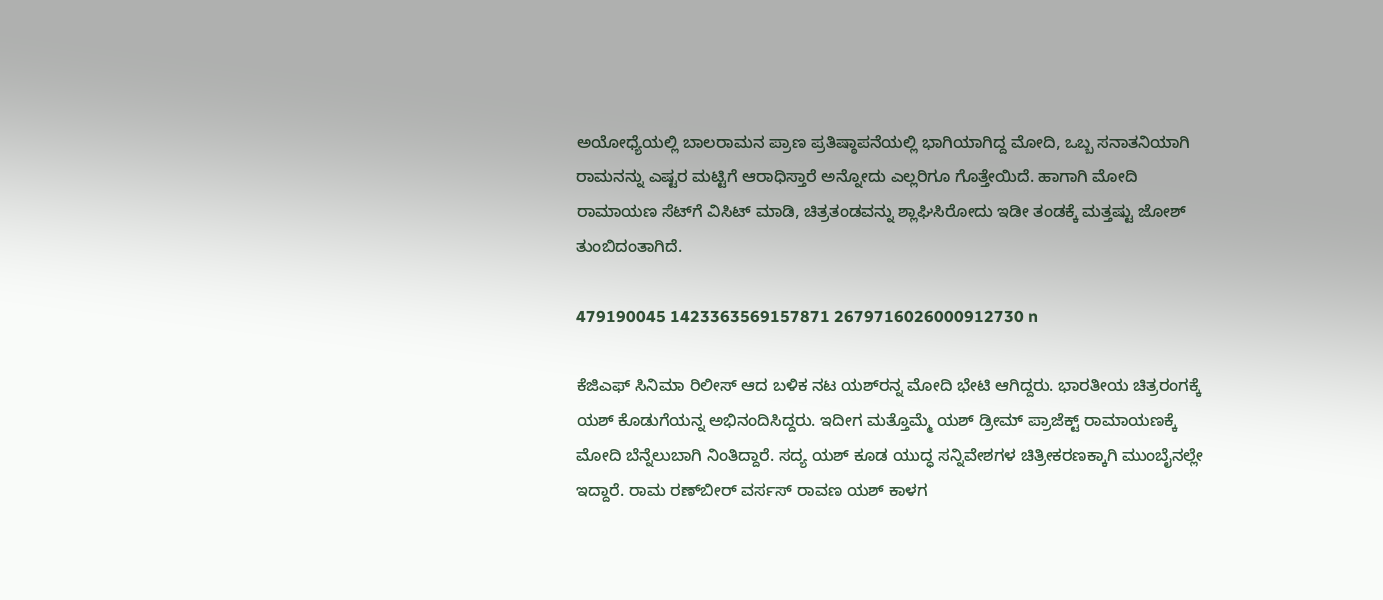ಅಯೋಧ್ಯೆಯಲ್ಲಿ ಬಾಲರಾಮನ ಪ್ರಾಣ ಪ್ರತಿಷ್ಠಾಪನೆಯಲ್ಲಿ ಭಾಗಿಯಾಗಿದ್ದ ಮೋದಿ, ಒಬ್ಬ ಸನಾತನಿಯಾಗಿ ರಾಮನನ್ನು ಎಷ್ಟರ ಮಟ್ಟಿಗೆ ಆರಾಧಿಸ್ತಾರೆ ಅನ್ನೋದು ಎಲ್ಲರಿಗೂ ಗೊತ್ತೇಯಿದೆ. ಹಾಗಾಗಿ ಮೋದಿ ರಾಮಾಯಣ ಸೆಟ್‌‌ಗೆ ವಿಸಿಟ್ ಮಾಡಿ, ಚಿತ್ರತಂಡವನ್ನು ಶ್ಲಾಘಿಸಿರೋದು ಇಡೀ ತಂಡಕ್ಕೆ ಮತ್ತಷ್ಟು ಜೋಶ್ ತುಂಬಿದಂತಾಗಿದೆ.

479190045 1423363569157871 2679716026000912730 n

ಕೆಜಿಎಫ್ ಸಿನಿಮಾ ರಿಲೀಸ್ ಆದ ಬಳಿಕ ನಟ ಯಶ್‌ರನ್ನ ಮೋದಿ ಭೇಟಿ ಆಗಿದ್ದರು. ಭಾರತೀಯ ಚಿತ್ರರಂಗಕ್ಕೆ ಯಶ್ ಕೊಡುಗೆಯನ್ನ ಅಭಿನಂದಿಸಿದ್ದರು. ಇದೀಗ ಮತ್ತೊಮ್ಮೆ ಯಶ್ ಡ್ರೀಮ್ ಪ್ರಾಜೆಕ್ಟ್‌ ರಾಮಾಯಣಕ್ಕೆ ಮೋದಿ ಬೆನ್ನೆಲುಬಾಗಿ ನಿಂತಿದ್ದಾರೆ. ಸದ್ಯ ಯಶ್ ಕೂಡ ಯುದ್ಧ ಸನ್ನಿವೇಶಗಳ ಚಿತ್ರೀಕರಣಕ್ಕಾಗಿ ಮುಂಬೈನಲ್ಲೇ ಇದ್ದಾರೆ. ರಾಮ ರಣ್‌ಬೀರ್ ವರ್ಸಸ್ ರಾವಣ ಯಶ್ ಕಾಳಗ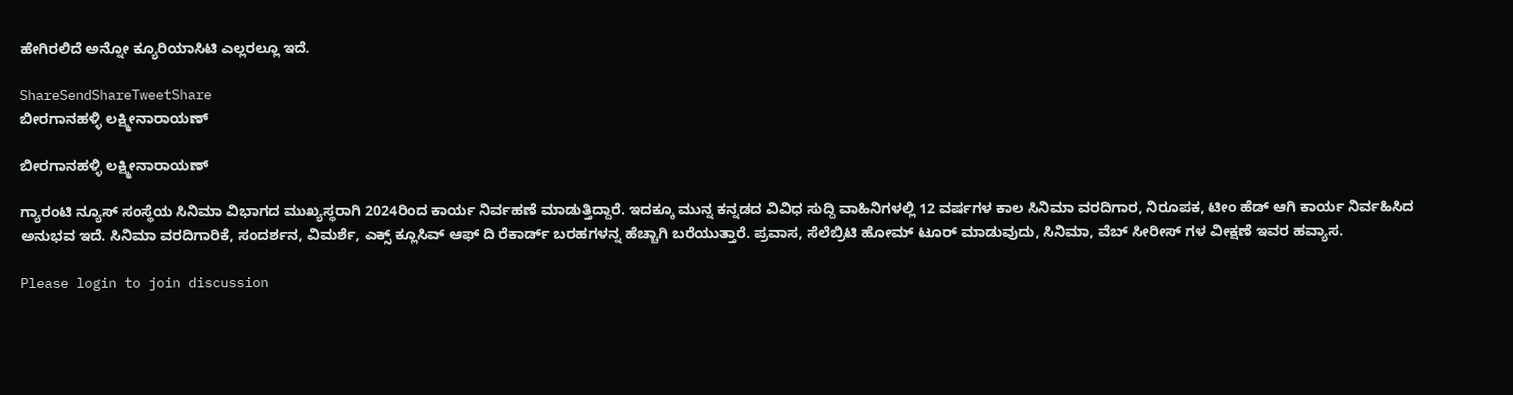ಹೇಗಿರಲಿದೆ ಅನ್ನೋ ಕ್ಯೂರಿಯಾಸಿಟಿ ಎಲ್ಲರಲ್ಲೂ ಇದೆ.

ShareSendShareTweetShare
ಬೀರಗಾನಹಳ್ಳಿ ಲಕ್ಷ್ಮೀನಾರಾಯಣ್

ಬೀರಗಾನಹಳ್ಳಿ ಲಕ್ಷ್ಮೀನಾರಾಯಣ್

ಗ್ಯಾರಂಟಿ ನ್ಯೂಸ್ ಸಂಸ್ಥೆಯ ಸಿನಿಮಾ ವಿಭಾಗದ ಮುಖ್ಯಸ್ಥರಾಗಿ 2024ರಿಂದ ಕಾರ್ಯ ನಿರ್ವಹಣೆ ಮಾಡುತ್ತಿದ್ದಾರೆ. ಇದಕ್ಕೂ ಮುನ್ನ ಕನ್ನಡದ ವಿವಿಧ ಸುದ್ದಿ ವಾಹಿನಿಗಳಲ್ಲಿ 12 ವರ್ಷಗಳ ಕಾಲ ಸಿನಿಮಾ ವರದಿಗಾರ, ನಿರೂಪಕ, ಟೀಂ ಹೆಡ್ ಆಗಿ ಕಾರ್ಯ ನಿರ್ವಹಿಸಿದ ಅನುಭವ ಇದೆ. ಸಿನಿಮಾ ವರದಿಗಾರಿಕೆ, ಸಂದರ್ಶನ, ವಿಮರ್ಶೆ, ಎಕ್ಸ್ ಕ್ಲೂಸಿವ್ ಆಫ್ ದಿ ರೆಕಾರ್ಡ್ ಬರಹಗಳನ್ನ ಹೆಚ್ಚಾಗಿ ಬರೆಯುತ್ತಾರೆ. ಪ್ರವಾಸ, ಸೆಲೆಬ್ರಿಟಿ ಹೋಮ್ ಟೂರ್ ಮಾಡುವುದು, ಸಿನಿಮಾ, ವೆಬ್ ಸೀರೀಸ್ ಗಳ ವೀಕ್ಷಣೆ ಇವರ ಹವ್ಯಾಸ.

Please login to join discussion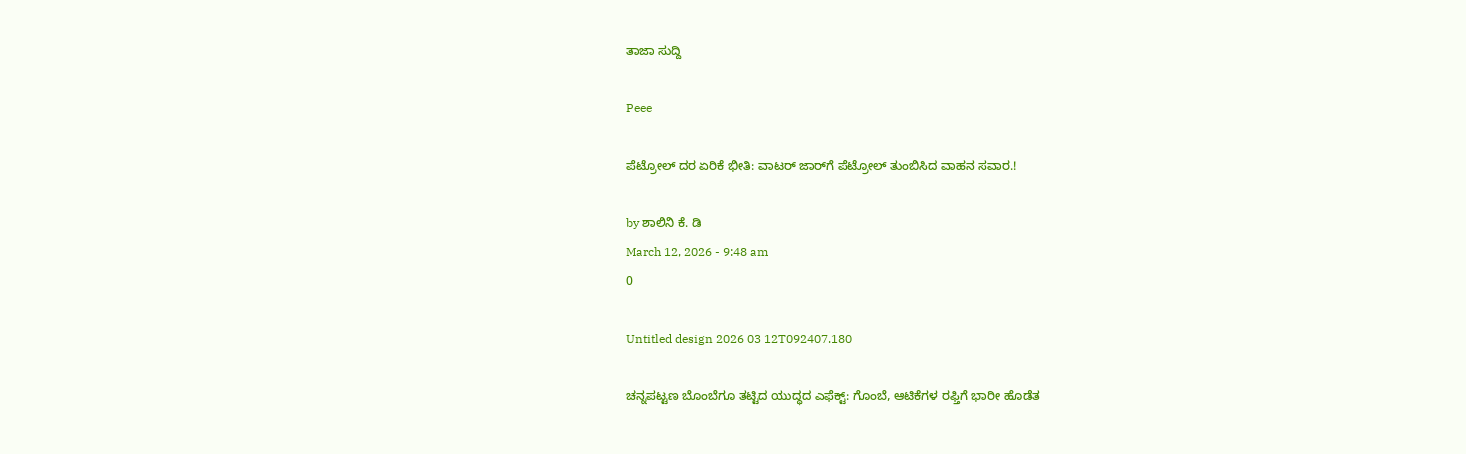ತಾಜಾ ಸುದ್ದಿ

Peee

ಪೆಟ್ರೋಲ್ ದರ ಏರಿಕೆ ಭೀತಿ: ವಾಟರ್ ಜಾರ್‌ಗೆ ಪೆಟ್ರೋಲ್ ತುಂಬಿಸಿದ ವಾಹನ ಸವಾರ.!

by ಶಾಲಿನಿ ಕೆ. ಡಿ
March 12, 2026 - 9:48 am
0

Untitled design 2026 03 12T092407.180

ಚನ್ನಪಟ್ಟಣ ಬೊಂಬೆಗೂ ತಟ್ಟಿದ ಯುದ್ಧದ ಎಫೆಕ್ಟ್: ಗೊಂಬೆ, ಆಟಿಕೆಗಳ ರಫ್ತಿಗೆ ಭಾರೀ ಹೊಡೆತ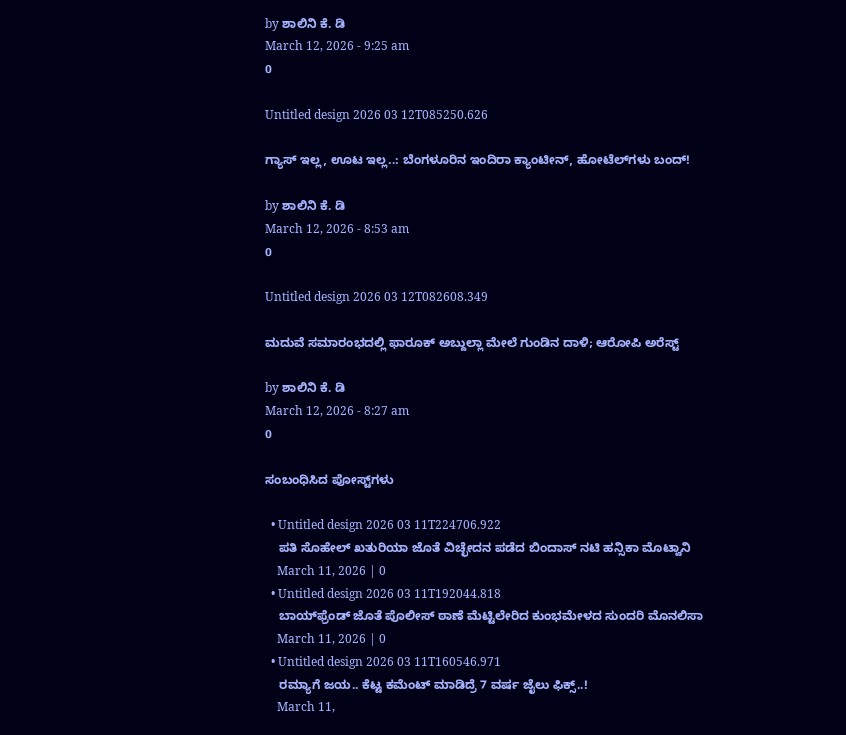by ಶಾಲಿನಿ ಕೆ. ಡಿ
March 12, 2026 - 9:25 am
0

Untitled design 2026 03 12T085250.626

ಗ್ಯಾಸ್ ಇಲ್ಲ, ಊಟ ಇಲ್ಲ..: ಬೆಂಗಳೂರಿನ ಇಂದಿರಾ ಕ್ಯಾಂಟೀನ್‌, ಹೋಟೆಲ್‌ಗಳು ಬಂದ್!

by ಶಾಲಿನಿ ಕೆ. ಡಿ
March 12, 2026 - 8:53 am
0

Untitled design 2026 03 12T082608.349

ಮದುವೆ ಸಮಾರಂಭದಲ್ಲಿ ಫಾರೂಕ್ ಅಬ್ದುಲ್ಲಾ ಮೇಲೆ ಗುಂಡಿನ ದಾಳಿ; ಆರೋಪಿ ಅರೆಸ್ಟ್

by ಶಾಲಿನಿ ಕೆ. ಡಿ
March 12, 2026 - 8:27 am
0

ಸಂಬಂಧಿಸಿದ ಪೋಸ್ಟ್‌ಗಳು

  • Untitled design 2026 03 11T224706.922
    ಪತಿ ಸೊಹೇಲ್ ಖತುರಿಯಾ ಜೊತೆ ವಿಚ್ಛೇದನ ಪಡೆದ ಬಿಂದಾಸ್ ನಟಿ ಹನ್ಸಿಕಾ ಮೊಟ್ವಾನಿ
    March 11, 2026 | 0
  • Untitled design 2026 03 11T192044.818
    ಬಾಯ್‌ಫ್ರೆಂಡ್ ಜೊತೆ ಪೊಲೀಸ್ ಠಾಣೆ ಮೆಟ್ಟಿಲೇರಿದ ಕುಂಭಮೇಳದ ಸುಂದರಿ ಮೊನಲಿಸಾ
    March 11, 2026 | 0
  • Untitled design 2026 03 11T160546.971
    ರಮ್ಯಾಗೆ ಜಯ.. ಕೆಟ್ಟ ಕಮೆಂಟ್ ಮಾಡಿದ್ರೆ 7 ವರ್ಷ ಜೈಲು ಫಿಕ್ಸ್‌..!
    March 11,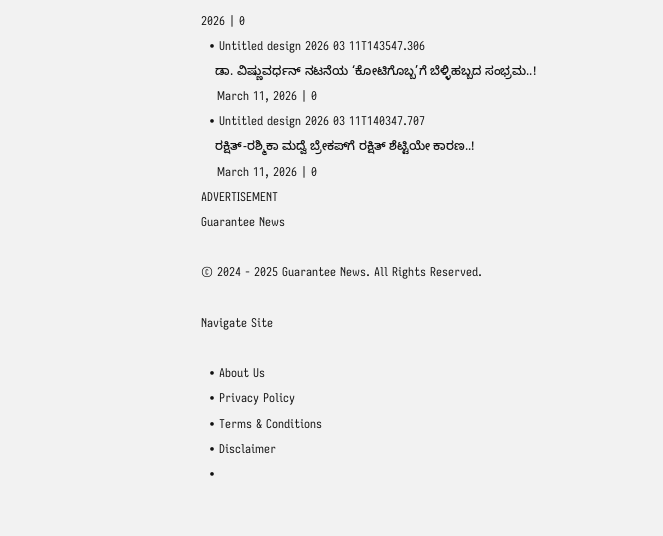2026 | 0
  • Untitled design 2026 03 11T143547.306
    ಡಾ. ವಿಷ್ಣುವರ್ಧನ್ ನಟನೆಯ ‘ಕೋಟಿಗೊಬ್ಬ’ಗೆ ಬೆಳ್ಳಿಹಬ್ಬದ ಸಂಭ್ರಮ..!
    March 11, 2026 | 0
  • Untitled design 2026 03 11T140347.707
    ರಕ್ಷಿತ್-ರಶ್ಮಿಕಾ ಮದ್ವೆ ಬ್ರೇಕಪ್‌ಗೆ ರಕ್ಷಿತ್ ಶೆಟ್ಟಿಯೇ ಕಾರಣ..!
    March 11, 2026 | 0
ADVERTISEMENT
Guarantee News

© 2024 - 2025 Guarantee News. All Rights Reserved.

Navigate Site

  • About Us
  • Privacy Policy
  • Terms & Conditions
  • Disclaimer
  •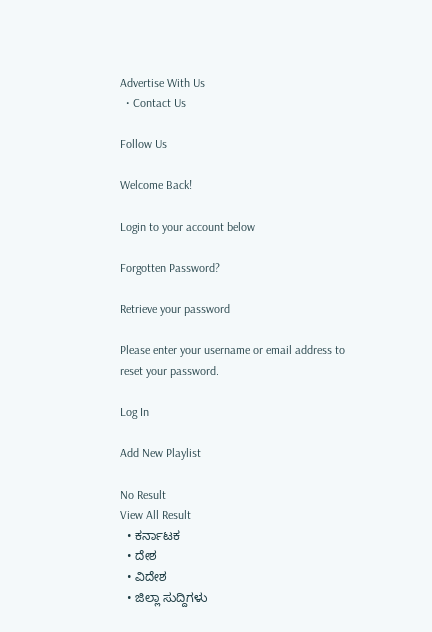Advertise With Us
  • Contact Us

Follow Us

Welcome Back!

Login to your account below

Forgotten Password?

Retrieve your password

Please enter your username or email address to reset your password.

Log In

Add New Playlist

No Result
View All Result
  • ಕರ್ನಾಟಕ
  • ದೇಶ
  • ವಿದೇಶ
  • ಜಿಲ್ಲಾ ಸುದ್ದಿಗಳು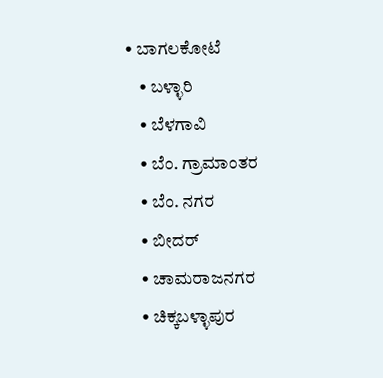• ಬಾಗಲಕೋಟೆ
    • ಬಳ್ಳಾರಿ
    • ಬೆಳಗಾವಿ
    • ಬೆಂ. ಗ್ರಾಮಾಂತರ
    • ಬೆಂ. ನಗರ
    • ಬೀದರ್
    • ಚಾಮರಾಜನಗರ
    • ಚಿಕ್ಕಬಳ್ಳಾಪುರ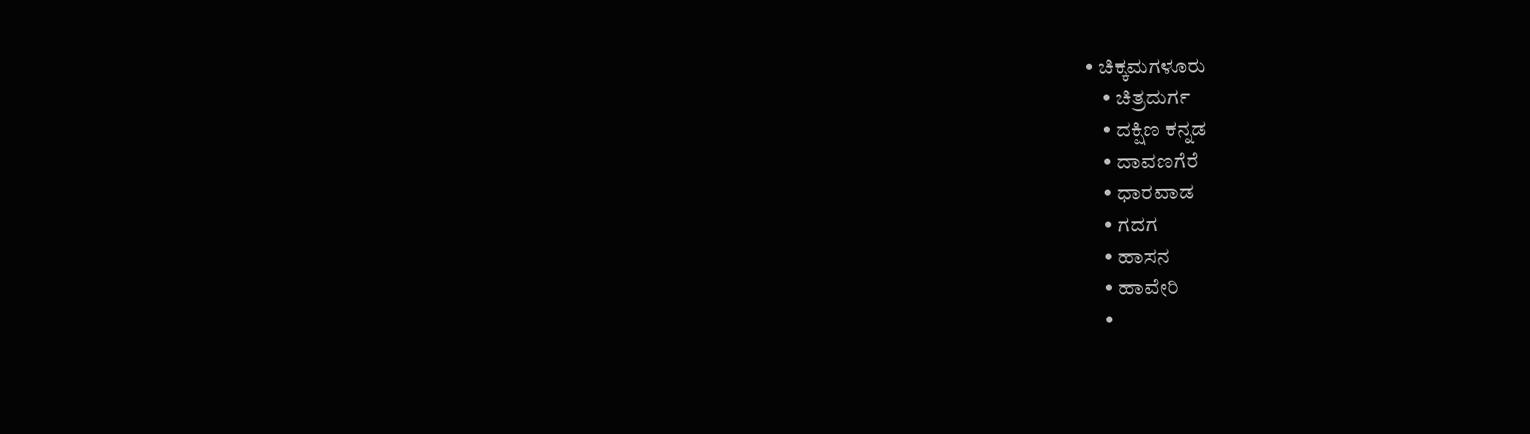• ಚಿಕ್ಕಮಗಳೂರು
    • ಚಿತ್ರದುರ್ಗ
    • ದಕ್ಷಿಣ ಕನ್ನಡ
    • ದಾವಣಗೆರೆ
    • ಧಾರವಾಡ
    • ಗದಗ
    • ಹಾಸನ
    • ಹಾವೇರಿ
    •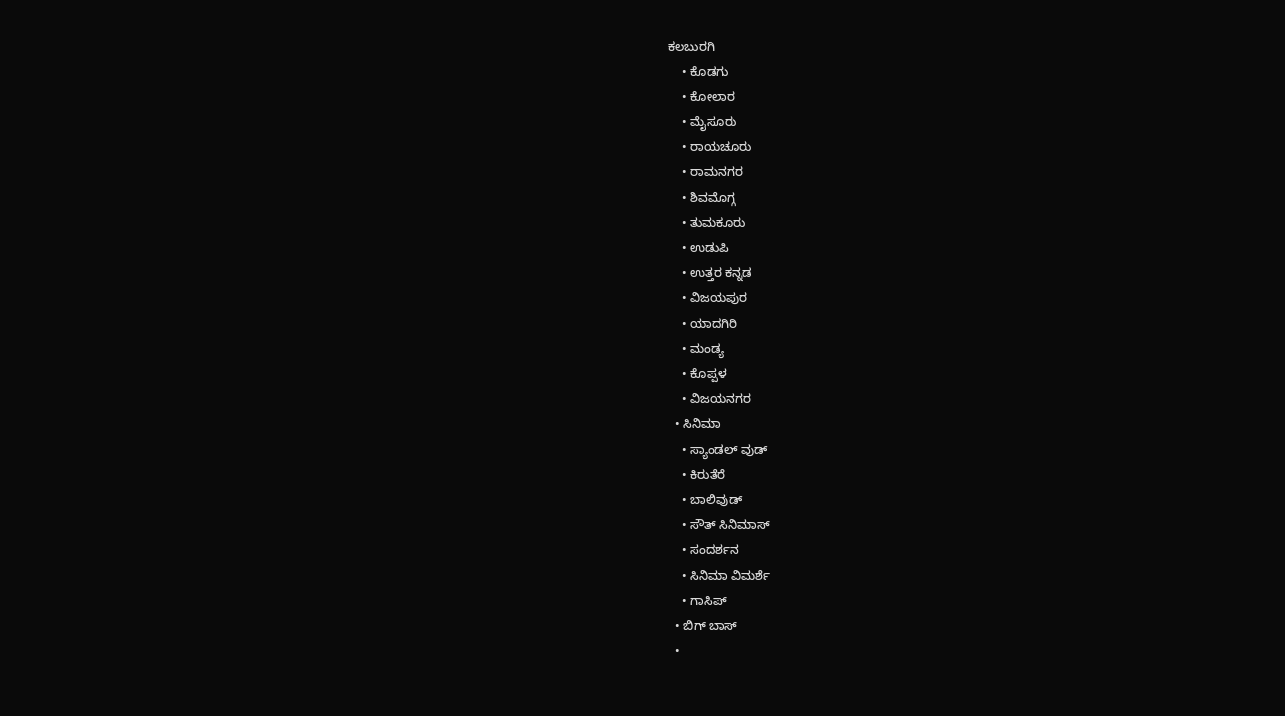ಕಲಬುರಗಿ
    • ಕೊಡಗು
    • ಕೋಲಾರ
    • ಮೈಸೂರು
    • ರಾಯಚೂರು
    • ರಾಮನಗರ
    • ಶಿವಮೊಗ್ಗ
    • ತುಮಕೂರು
    • ಉಡುಪಿ
    • ಉತ್ತರ ಕನ್ನಡ
    • ವಿಜಯಪುರ
    • ಯಾದಗಿರಿ
    • ಮಂಡ್ಯ
    • ಕೊಪ್ಪಳ
    • ವಿಜಯನಗರ
  • ಸಿನಿಮಾ
    • ಸ್ಯಾಂಡಲ್ ವುಡ್
    • ಕಿರುತೆರೆ
    • ಬಾಲಿವುಡ್
    • ಸೌತ್ ಸಿನಿಮಾಸ್
    • ಸಂದರ್ಶನ
    • ಸಿನಿಮಾ ವಿಮರ್ಶೆ
    • ಗಾಸಿಪ್
  • ಬಿಗ್ ಬಾಸ್
  •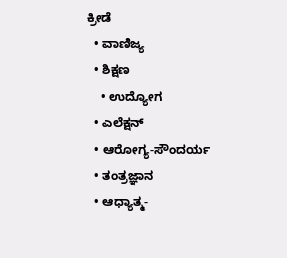ಕ್ರೀಡೆ
  • ವಾಣಿಜ್ಯ
  • ಶಿಕ್ಷಣ
    • ಉದ್ಯೋಗ
  • ಎಲೆಕ್ಷನ್
  • ಆರೋಗ್ಯ-ಸೌಂದರ್ಯ
  • ತಂತ್ರಜ್ಞಾನ
  • ಆಧ್ಯಾತ್ಮ-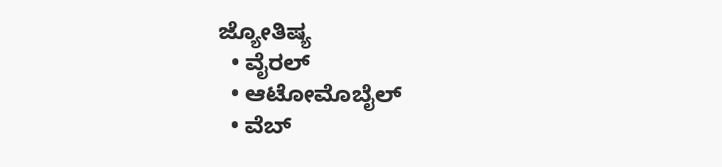ಜ್ಯೋತಿಷ್ಯ
  • ವೈರಲ್
  • ಆಟೋಮೊಬೈಲ್
  • ವೆಬ್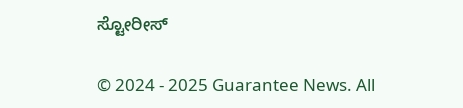ಸ್ಟೋರೀಸ್

© 2024 - 2025 Guarantee News. All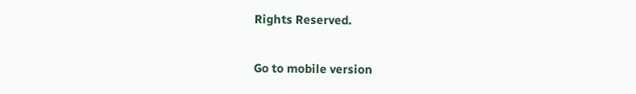Rights Reserved.

Go to mobile version